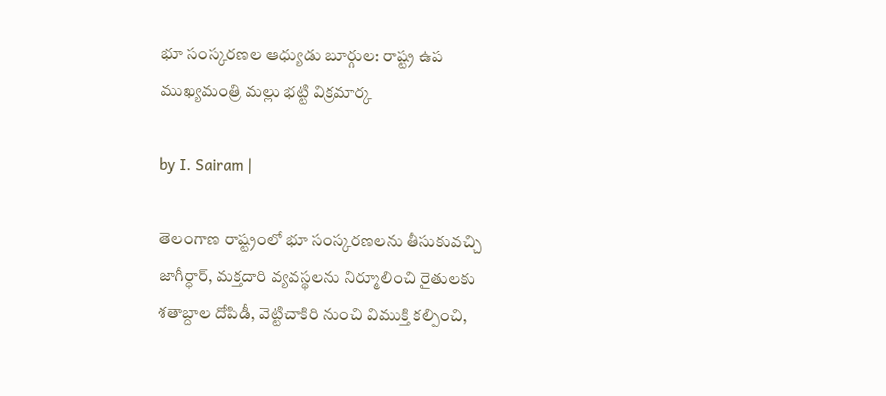భూ సంస్కరణల ఆధ్యుడు బూర్గుల: రాష్ట్ర ఉప ముఖ్యమంత్రి మల్లు భట్టి విక్రమార్క

by I. Sairam |

తెలంగాణ రాష్ట్రంలో భూ సంస్కరణలను తీసుకువచ్చి జాగీర్ధార్, మక్తదారి వ్యవస్థలను నిర్మూలించి రైతులకు శతాబ్దాల దోపిడీ, వెట్టిచాకిరి నుంచి విముక్తి కల్పించి,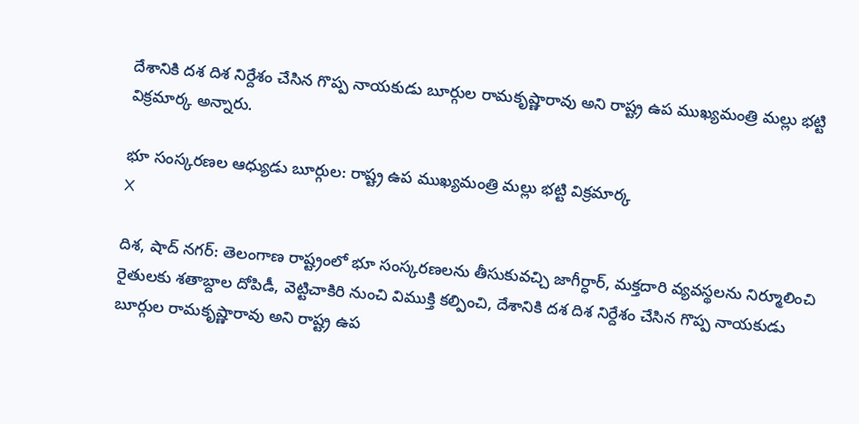దేశానికి దశ దిశ నిర్దేశం చేసిన గొప్ప నాయకుడు బూర్గుల రామకృష్ణారావు అని రాష్ట్ర ఉప ముఖ్యమంత్రి మల్లు భట్టి విక్రమార్క అన్నారు.

భూ సంస్కరణల ఆధ్యుడు బూర్గుల: రాష్ట్ర ఉప ముఖ్యమంత్రి మల్లు భట్టి విక్రమార్క
X

దిశ, షాద్ నగర్: తెలంగాణ రాష్ట్రంలో భూ సంస్కరణలను తీసుకువచ్చి జాగీర్ధార్, మక్తదారి వ్యవస్థలను నిర్మూలించి రైతులకు శతాబ్దాల దోపిడీ, వెట్టిచాకిరి నుంచి విముక్తి కల్పించి, దేశానికి దశ దిశ నిర్దేశం చేసిన గొప్ప నాయకుడు బూర్గుల రామకృష్ణారావు అని రాష్ట్ర ఉప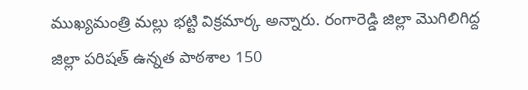ముఖ్యమంత్రి మల్లు భట్టి విక్రమార్క అన్నారు. రంగారెడ్డి జిల్లా మొగిలిగిద్ద జిల్లా పరిషత్ ఉన్నత పాఠశాల 150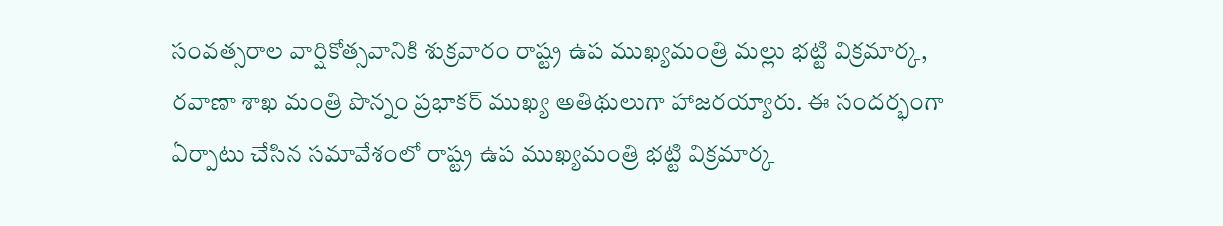సంవత్సరాల వార్షికోత్సవానికి శుక్రవారం రాష్ట్ర ఉప ముఖ్యమంత్రి మల్లు భట్టి విక్రమార్క, రవాణా శాఖ మంత్రి పొన్నం ప్రభాకర్ ముఖ్య అతిథులుగా హాజరయ్యారు. ఈ సందర్భంగా ఏర్పాటు చేసిన సమావేశంలో రాష్ట్ర ఉప ముఖ్యమంత్రి భట్టి విక్రమార్క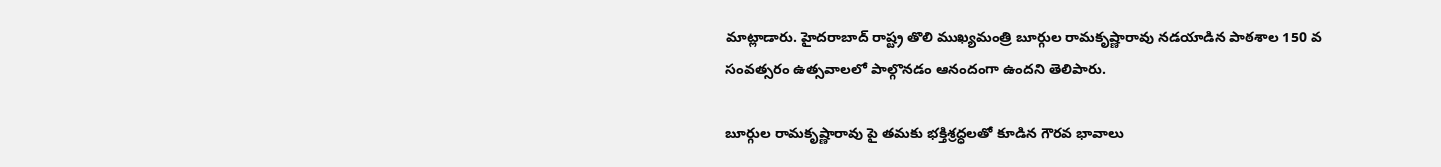మాట్లాడారు. హైదరాబాద్ రాష్ట్ర తొలి ముఖ్యమంత్రి బూర్గుల రామకృష్ణారావు నడయాడిన పాఠశాల 150 వ సంవత్సరం ఉత్సవాలలో పాల్గొనడం ఆనందంగా ఉందని తెలిపారు.

బూర్గుల రామకృష్ణారావు పై తమకు భక్తిశ్రద్ధలతో కూడిన గౌరవ భావాలు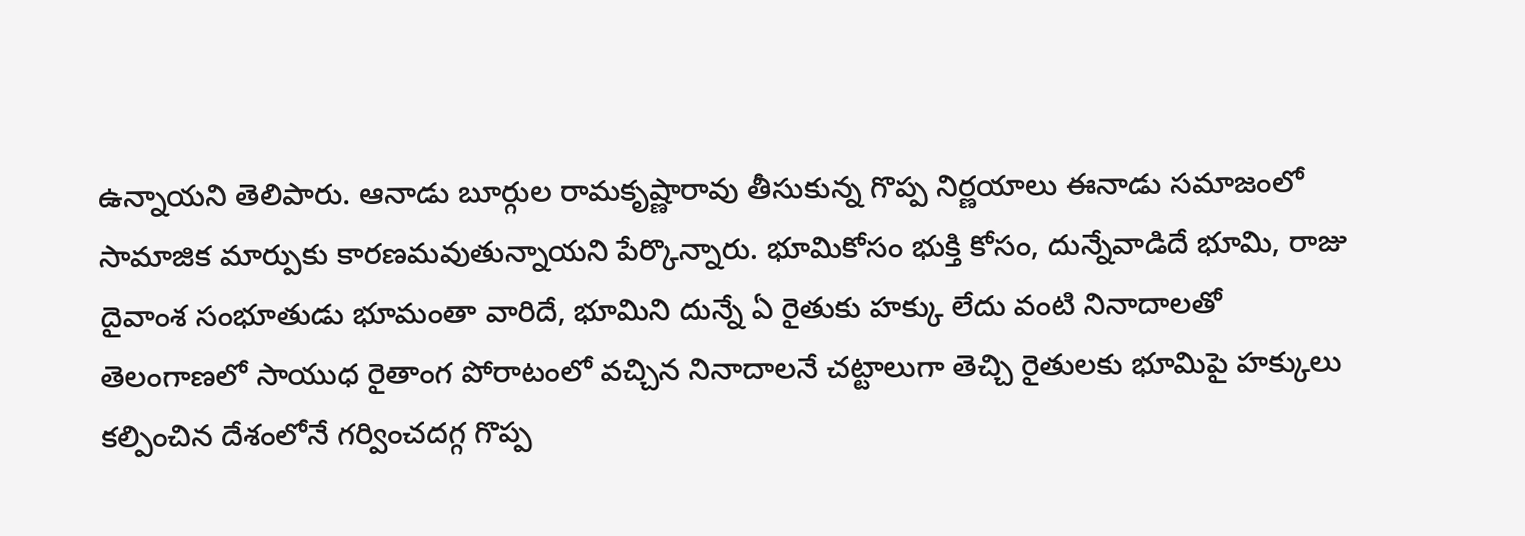ఉన్నాయని తెలిపారు. ఆనాడు బూర్గుల రామకృష్ణారావు తీసుకున్న గొప్ప నిర్ణయాలు ఈనాడు సమాజంలో సామాజిక మార్పుకు కారణమవుతున్నాయని పేర్కొన్నారు. భూమికోసం భుక్తి కోసం, దున్నేవాడిదే భూమి, రాజు దైవాంశ సంభూతుడు భూమంతా వారిదే, భూమిని దున్నే ఏ రైతుకు హక్కు లేదు వంటి నినాదాలతో తెలంగాణలో సాయుధ రైతాంగ పోరాటంలో వచ్చిన నినాదాలనే చట్టాలుగా తెచ్చి రైతులకు భూమిపై హక్కులు కల్పించిన దేశంలోనే గర్వించదగ్గ గొప్ప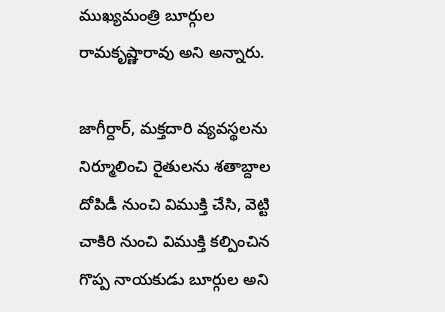ముఖ్యమంత్రి బూర్గుల రామకృష్ణారావు అని అన్నారు.

జాగీర్దార్, మక్తదారి వ్యవస్థలను నిర్మూలించి రైతులను శతాబ్దాల దోపిడీ నుంచి విముక్తి చేసి, వెట్టి చాకిరి నుంచి విముక్తి కల్పించిన గొప్ప నాయకుడు బూర్గుల అని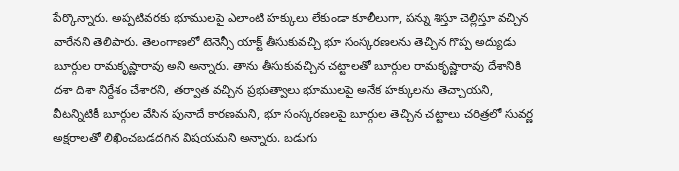పేర్కొన్నారు. అప్పటివరకు భూములపై ఎలాంటి హక్కులు లేకుండా కూలీలుగా, పన్ను శిస్తూ చెల్లిస్తూ వచ్చిన వారేనని తెలిపారు. తెలంగాణలో టెనెన్సీ యాక్ట్ తీసుకువచ్చి భూ సంస్కరణలను తెచ్చిన గొప్ప అద్యుడు బూర్గుల రామకృష్ణారావు అని అన్నారు. తాను తీసుకువచ్చిన చట్టాలతో బూర్గుల రామకృష్ణారావు దేశానికి దశా దిశా నిర్దేశం చేశారని, తర్వాత వచ్చిన ప్రభుత్వాలు భూములపై అనేక హక్కులను తెచ్చాయని, వీటన్నిటికీ బూర్గుల వేసిన పునాదే కారణమని, భూ సంస్కరణలపై బూర్గుల తెచ్చిన చట్టాలు చరిత్రలో సువర్ణ అక్షరాలతో లిఖించబడదగిన విషయమని అన్నారు. బడుగు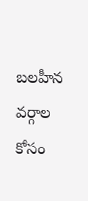బలహీన వర్గాల కోసం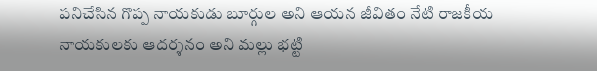పనిచేసిన గొప్ప నాయకుడు బూర్గుల అని ఆయన జీవితం నేటి రాజకీయ నాయకులకు ఆదర్శనం అని మల్లు భట్టి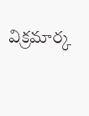విక్రమార్క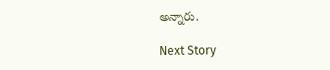అన్నారు.

Next Story